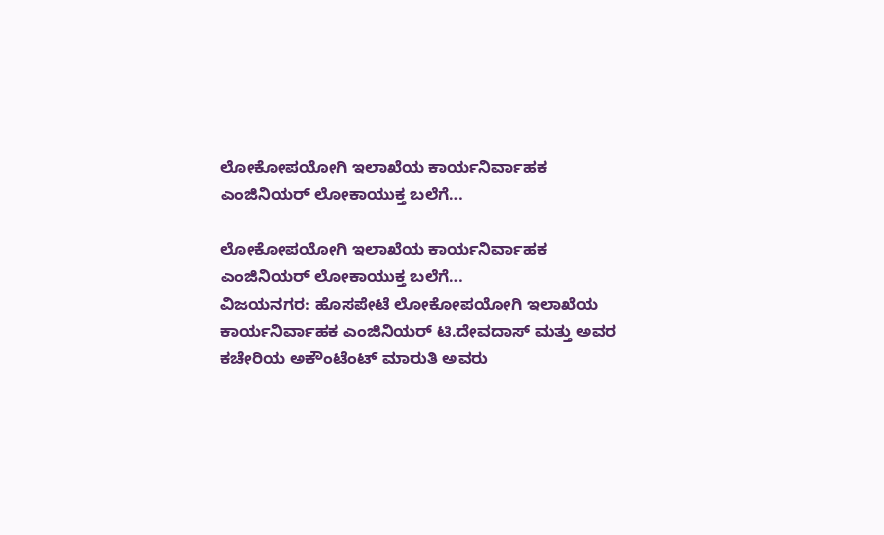ಲೋಕೋಪಯೋಗಿ ಇಲಾಖೆಯ ಕಾರ್ಯನಿರ್ವಾಹಕ ಎಂಜಿನಿಯರ್ ಲೋಕಾಯುಕ್ತ ಬಲೆಗೆ…

ಲೋಕೋಪಯೋಗಿ ಇಲಾಖೆಯ ಕಾರ್ಯನಿರ್ವಾಹಕ ಎಂಜಿನಿಯರ್ ಲೋಕಾಯುಕ್ತ ಬಲೆಗೆ…
ವಿಜಯನಗರ: ಹೊಸಪೇಟೆ ಲೋಕೋಪಯೋಗಿ ಇಲಾಖೆಯ ಕಾರ್ಯನಿರ್ವಾಹಕ ಎಂಜಿನಿಯರ್ ಟಿ.ದೇವದಾಸ್ ಮತ್ತು ಅವರ ಕಚೇರಿಯ ಅಕೌಂಟೆಂಟ್ ಮಾರುತಿ ಅವರು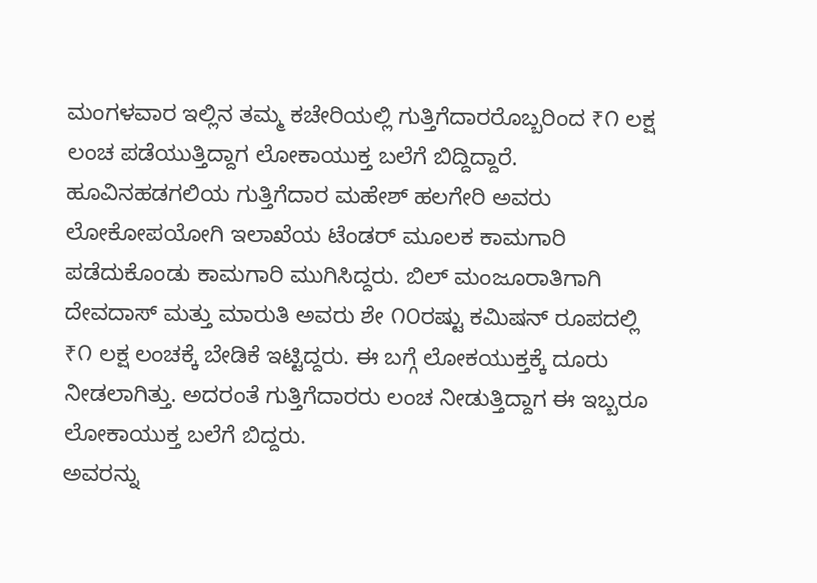ಮಂಗಳವಾರ ಇಲ್ಲಿನ ತಮ್ಮ ಕಚೇರಿಯಲ್ಲಿ ಗುತ್ತಿಗೆದಾರರೊಬ್ಬರಿಂದ ₹೧ ಲಕ್ಷ ಲಂಚ ಪಡೆಯುತ್ತಿದ್ದಾಗ ಲೋಕಾಯುಕ್ತ ಬಲೆಗೆ ಬಿದ್ದಿದ್ದಾರೆ.
ಹೂವಿನಹಡಗಲಿಯ ಗುತ್ತಿಗೆದಾರ ಮಹೇಶ್ ಹಲಗೇರಿ ಅವರು ಲೋಕೋಪಯೋಗಿ ಇಲಾಖೆಯ ಟೆಂಡರ್ ಮೂಲಕ ಕಾಮಗಾರಿ ಪಡೆದುಕೊಂಡು ಕಾಮಗಾರಿ ಮುಗಿಸಿದ್ದರು. ಬಿಲ್ ಮಂಜೂರಾತಿಗಾಗಿ ದೇವದಾಸ್ ಮತ್ತು ಮಾರುತಿ ಅವರು ಶೇ ೧೦ರಷ್ಟು ಕಮಿಷನ್ ರೂಪದಲ್ಲಿ ₹೧ ಲಕ್ಷ ಲಂಚಕ್ಕೆ ಬೇಡಿಕೆ ಇಟ್ಟಿದ್ದರು. ಈ ಬಗ್ಗೆ ಲೋಕಯುಕ್ತಕ್ಕೆ ದೂರು ನೀಡಲಾಗಿತ್ತು. ಅದರಂತೆ ಗುತ್ತಿಗೆದಾರರು ಲಂಚ ನೀಡುತ್ತಿದ್ದಾಗ ಈ ಇಬ್ಬರೂ ಲೋಕಾಯುಕ್ತ ಬಲೆಗೆ ಬಿದ್ದರು.
ಅವರನ್ನು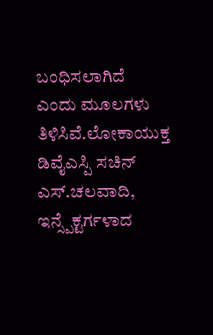ಬಂಧಿಸಲಾಗಿದೆ ಎಂದು ಮೂಲಗಳು ತಿಳಿಸಿವೆ.ಲೋಕಾಯುಕ್ತ ಡಿವೈಎಸ್ಪಿ ಸಚಿನ್ ಎಸ್.ಚಲವಾದಿ, ಇನ್ಸ್ಪೆಕ್ಟರ್ಗಳಾದ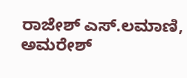ರಾಜೇಶ್ ಎಸ್.ಲಮಾಣಿ, ಅಮರೇಶ್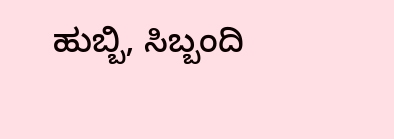ಹುಬ್ಬಿ, ಸಿಬ್ಬಂದಿ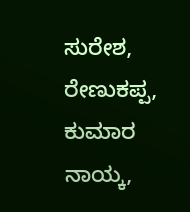ಸುರೇಶ, ರೇಣುಕಪ್ಪ, ಕುಮಾರ ನಾಯ್ಕ,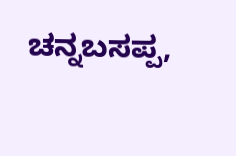ಚನ್ನಬಸಪ್ಪ,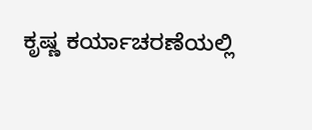ಕೃಷ್ಣ ಕರ್ಯಾಚರಣೆಯಲ್ಲಿ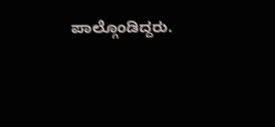ಪಾಲ್ಗೊಂಡಿದ್ದರು.